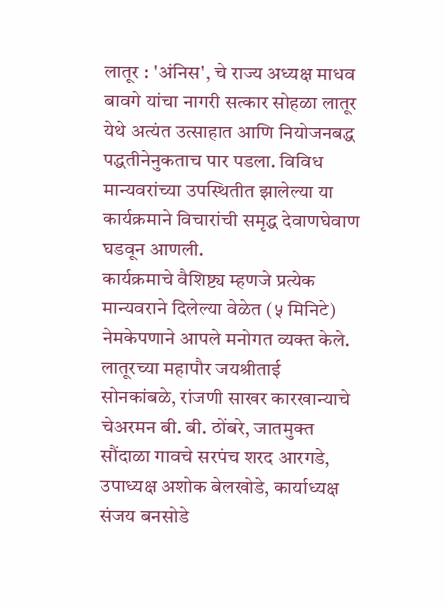लातूर : 'अंनिस', चे राज्य अध्यक्ष माधव बावगे यांचा नागरी सत्कार सोहळा लातूर येथे अत्यंत उत्साहात आणि नियोजनबद्ध पद्धतीनेनुकताच पार पडला. विविध मान्यवरांच्या उपस्थितीत झालेल्या या कार्यक्रमाने विचारांची समृद्ध देवाणघेवाण घडवून आणली.
कार्यक्रमाचे वैशिष्ट्य म्हणजे प्रत्येक मान्यवराने दिलेल्या वेळेत (५ मिनिटे) नेमकेपणाने आपले मनोगत व्यक्त केले. लातूरच्या महापौर जयश्रीताई सोनकांबळे, रांजणी साखर कारखान्याचे चेअरमन बी. बी. ठोंबरे, जातमुक्त सौंदाळा गावचे सरपंच शरद आरगडे, उपाध्यक्ष अशोक बेलखोडे, कार्याध्यक्ष संजय बनसोडे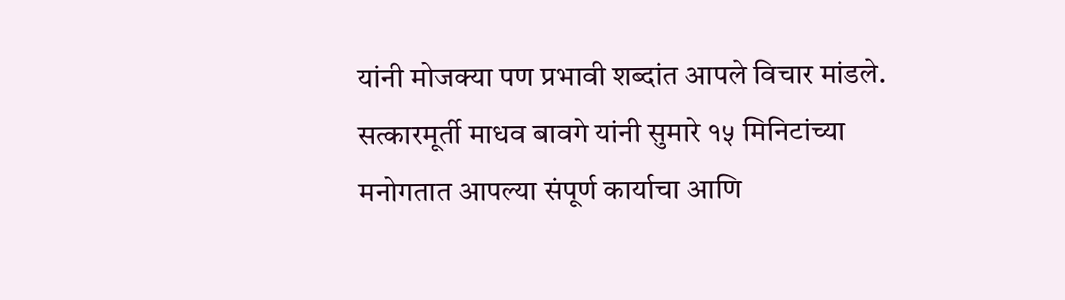यांनी मोजक्या पण प्रभावी शब्दांत आपले विचार मांडले.
सत्कारमूर्ती माधव बावगे यांनी सुमारे १५ मिनिटांच्या मनोगतात आपल्या संपूर्ण कार्याचा आणि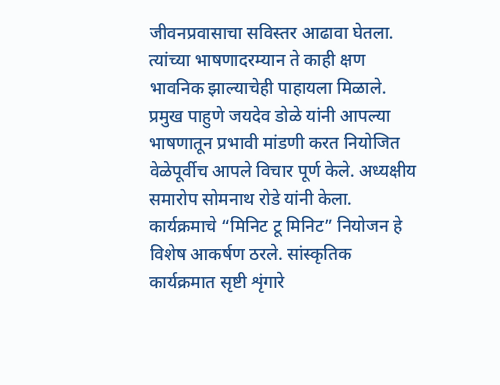जीवनप्रवासाचा सविस्तर आढावा घेतला. त्यांच्या भाषणादरम्यान ते काही क्षण भावनिक झाल्याचेही पाहायला मिळाले.
प्रमुख पाहुणे जयदेव डोळे यांनी आपल्या भाषणातून प्रभावी मांडणी करत नियोजित वेळेपूर्वीच आपले विचार पूर्ण केले. अध्यक्षीय समारोप सोमनाथ रोडे यांनी केला.
कार्यक्रमाचे “मिनिट टू मिनिट” नियोजन हे विशेष आकर्षण ठरले. सांस्कृतिक कार्यक्रमात सृष्टी शृंगारे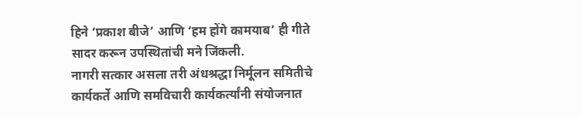हिने ‘प्रकाश बीजे’ आणि ‘हम होंगे कामयाब’ ही गीते सादर करून उपस्थितांची मने जिंकली.
नागरी सत्कार असला तरी अंधश्रद्धा निर्मूलन समितीचे कार्यकर्ते आणि समविचारी कार्यकर्त्यांनी संयोजनात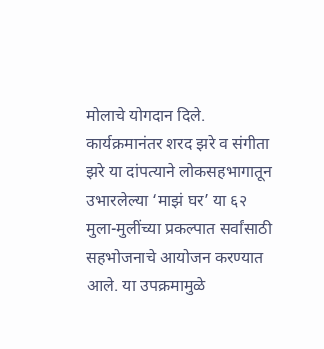मोलाचे योगदान दिले.
कार्यक्रमानंतर शरद झरे व संगीता झरे या दांपत्याने लोकसहभागातून उभारलेल्या ‘माझं घर’ या ६२ मुला-मुलींच्या प्रकल्पात सर्वांसाठी सहभोजनाचे आयोजन करण्यात आले. या उपक्रमामुळे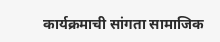कार्यक्रमाची सांगता सामाजिक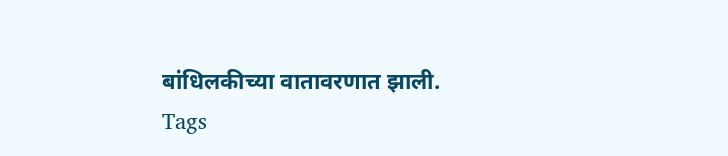बांधिलकीच्या वातावरणात झाली.
Tags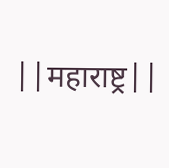||महाराष्ट्र||